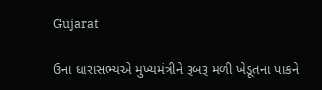Gujarat

ઉના ધારાસભ્યએ મુખ્યમંત્રીને રૂબરૂ મળી ખેડૂતના પાકને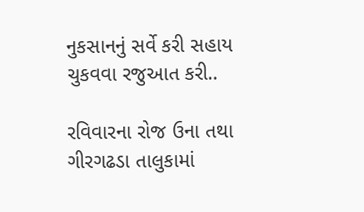નુકસાનનું સર્વે કરી સહાય ચુકવવા રજુઆત કરી..

રવિવારના રોજ ઉના તથા ગીરગઢડા તાલુકામાં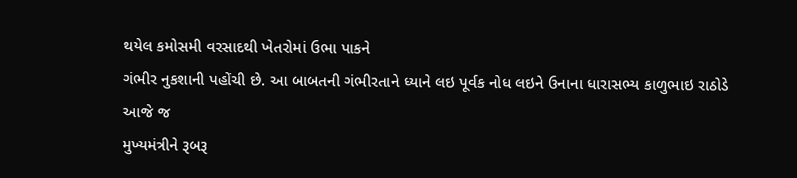થયેલ કમોસમી વરસાદથી ખેતરોમાં ઉભા પાકને
ગંભીર નુકશાની પહોંચી છે. આ બાબતની ગંભીરતાને ધ્યાને લઇ પૂર્વક નોધ લઇને ઉનાના ધારાસભ્ય કાળુભાઇ રાઠોડે આજે જ
મુખ્યમંત્રીને રૂબરૂ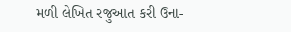મળી લેખિત રજુઆત કરી ઉના-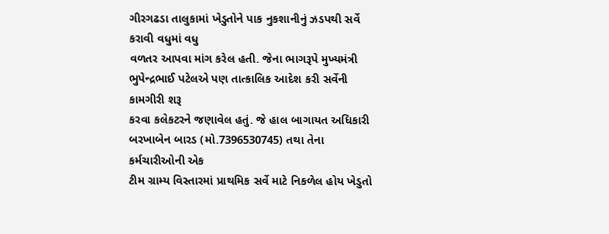ગીરગઢડા તાલુકામાં ખેડુતોને પાક નુકશાનીનું ઝડપથી સર્વે કરાવી વધુમાં વધુ
વળતર આપવા માંગ કરેલ હતી. જેના ભાગરૂપે મુખ્યમંત્રી ભુપેન્દ્રભાઈ પટેલએ પણ તાત્કાલિક આદેશ કરી સર્વેની કામગીરી શરૂ
કરવા કલેકટરને જણાવેલ હતું. જે હાલ બાગાયત અધિકારી બરખાબેન બારડ (મો.7396530745) તથા તેના કર્મચારીઓની એક
ટીમ ગ્રામ્ય વિસ્તારમાં પ્રાથમિક સર્વે માટે નિકળેલ હોય ખેડુતો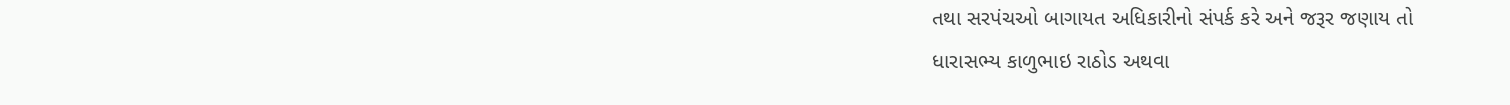તથા સરપંચઓ બાગાયત અધિકારીનો સંપર્ક કરે અને જરૂર જણાય તો
ધારાસભ્ય કાળુભાઇ રાઠોડ અથવા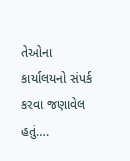તેઓના કાર્યાલયનો સંપર્ક કરવા જણાવેલ હતું….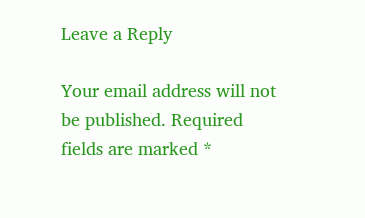Leave a Reply

Your email address will not be published. Required fields are marked *